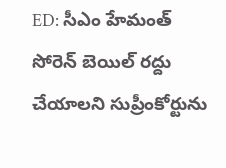ED: సీఎం హేమంత్ సోరెన్ బెయిల్ రద్దు చేయాలని సుప్రీంకోర్టును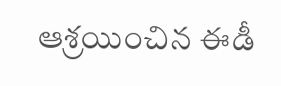ఆశ్రయించిన ఈడీ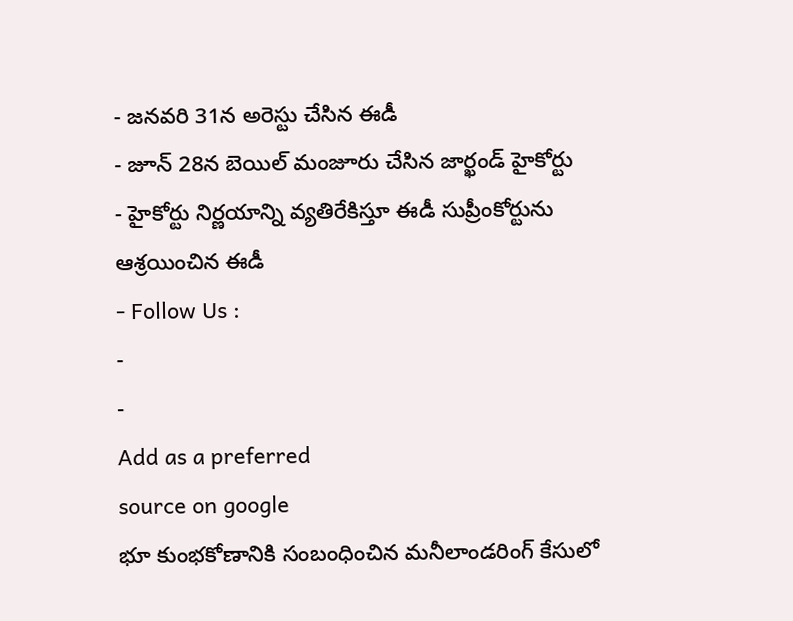- జనవరి 31న అరెస్టు చేసిన ఈడీ
- జూన్ 28న బెయిల్ మంజూరు చేసిన జార్ఖండ్ హైకోర్టు
- హైకోర్టు నిర్ణయాన్ని వ్యతిరేకిస్తూ ఈడీ సుప్రీంకోర్టును ఆశ్రయించిన ఈడీ
- Follow Us :
-
-
Add as a preferred
source on google
భూ కుంభకోణానికి సంబంధించిన మనీలాండరింగ్ కేసులో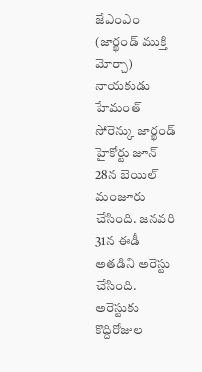జేఎంఎం (జార్ఖండ్ ముక్తి మోర్చా) నాయకుడు హేమంత్ సోరెన్కు జార్ఖండ్ హైకోర్టు జూన్ 28న బెయిల్ మంజూరు చేసింది. జనవరి 31న ఈడీ అతడిని అరెస్టు చేసింది. అరెస్టుకు కొద్దిరోజుల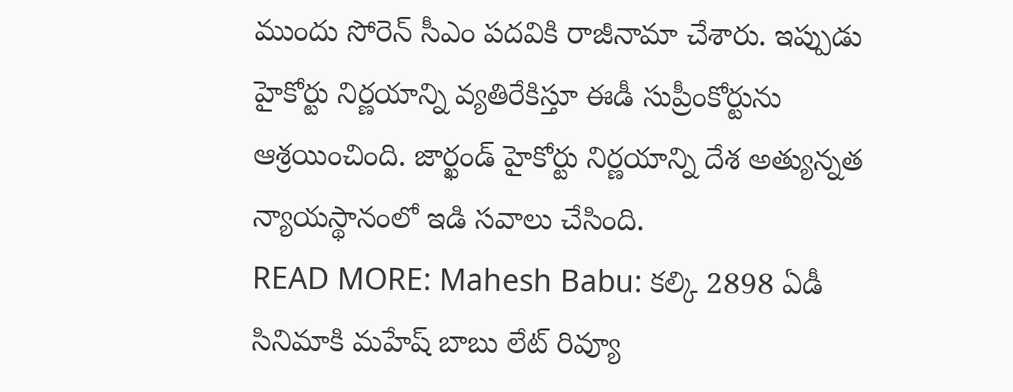ముందు సోరెన్ సీఎం పదవికి రాజీనామా చేశారు. ఇప్పుడు హైకోర్టు నిర్ణయాన్ని వ్యతిరేకిస్తూ ఈడీ సుప్రీంకోర్టును ఆశ్రయించింది. జార్ఖండ్ హైకోర్టు నిర్ణయాన్ని దేశ అత్యున్నత న్యాయస్థానంలో ఇడి సవాలు చేసింది.
READ MORE: Mahesh Babu: కల్కి 2898 ఏడీ సినిమాకి మహేష్ బాబు లేట్ రివ్యూ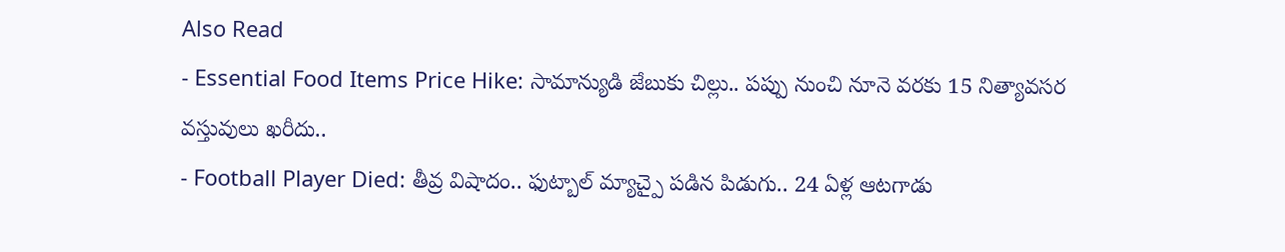Also Read
- Essential Food Items Price Hike: సామాన్యుడి జేబుకు చిల్లు.. పప్పు నుంచి నూనె వరకు 15 నిత్యావసర వస్తువులు ఖరీదు..
- Football Player Died: తీవ్ర విషాదం.. ఫుట్బాల్ మ్యాచ్పై పడిన పిడుగు.. 24 ఏళ్ల ఆటగాడు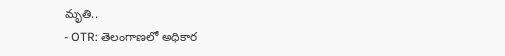మృతి..
- OTR: తెలంగాణలో అధికార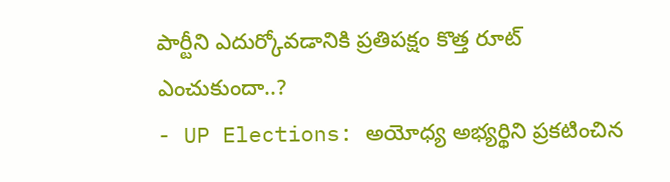పార్టీని ఎదుర్కోవడానికి ప్రతిపక్షం కొత్త రూట్ ఎంచుకుందా..?
- UP Elections: అయోధ్య అభ్యర్థిని ప్రకటించిన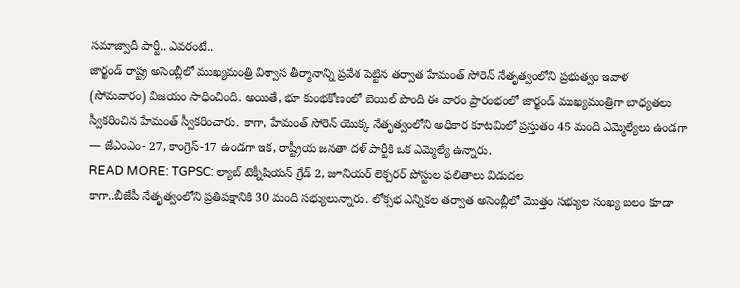సమాజ్వాదీ పార్టీ.. ఎవరంటే..
జార్ఖండ్ రాష్ట్ర అసెంబ్లీలో ముఖ్యమంత్రి విశ్వాస తీర్మానాన్ని ప్రవేశ పెట్టిన తర్వాత హేమంత్ సోరెన్ నేతృత్వంలోని ప్రభుత్వం ఇవాళ (సోమవారం) విజయం సాధించింది. అయితే, భూ కుంభకోణంలో బెయిల్ పొంది ఈ వారం ప్రారంభంలో జార్ఖండ్ ముఖ్యమంత్రిగా బాధ్యతలు స్వీకరించిన హేమంత్ స్వీకరించారు. కాగా, హేమంత్ సోరెన్ యొక్క నేతృత్వంలోని అధికార కూటమిలో ప్రస్తుతం 45 మంది ఎమ్మెల్యేలు ఉండగా — జేఎంఎం- 27, కాంగ్రెస్-17 ఉండగా ఇక, రాష్ట్రీయ జనతా దళ్ పార్టీకి ఒక ఎమ్మెల్యే ఉన్నారు.
READ MORE: TGPSC: ల్యాబ్ టెక్నీషియన్ గ్రేడ్ 2, జూనియర్ లెక్చరర్ పోస్టుల ఫలితాలు విడుదల
కాగా..బీజేపీ నేతృత్వంలోని ప్రతిపక్షానికి 30 మంది సభ్యులున్నారు. లోక్సభ ఎన్నికల తర్వాత అసెంబ్లీలో మొత్తం సభ్యుల సంఖ్య బలం కూడా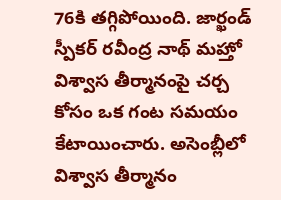76కి తగ్గిపోయింది. జార్ఖండ్ స్పీకర్ రవీంద్ర నాథ్ మహ్తో విశ్వాస తీర్మానంపై చర్చ కోసం ఒక గంట సమయం కేటాయించారు. అసెంబ్లీలో విశ్వాస తీర్మానం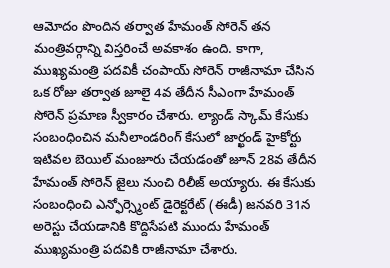ఆమోదం పొందిన తర్వాత హేమంత్ సోరెన్ తన మంత్రివర్గాన్ని విస్తరించే అవకాశం ఉంది. కాగా, ముఖ్యమంత్రి పదవికీ చంపాయ్ సోరెన్ రాజీనామా చేసిన ఒక రోజు తర్వాత జూలై 4వ తేదీన సీఎంగా హేమంత్ సోరెన్ ప్రమాణ స్వీకారం చేశారు. ల్యాండ్ స్కామ్ కేసుకు సంబంధించిన మనీలాండరింగ్ కేసులో జార్ఖండ్ హైకోర్టు ఇటివల బెయిల్ మంజూరు చేయడంతో జూన్ 28వ తేదీన హేమంత్ సోరెన్ జైలు నుంచి రిలీజ్ అయ్యారు. ఈ కేసుకు సంబంధించి ఎన్ఫోర్స్మెంట్ డైరెక్టరేట్ (ఈడీ) జనవరి 31న అరెస్టు చేయడానికి కొద్దిసేపటి ముందు హేమంత్ ముఖ్యమంత్రి పదవికి రాజీనామా చేశారు.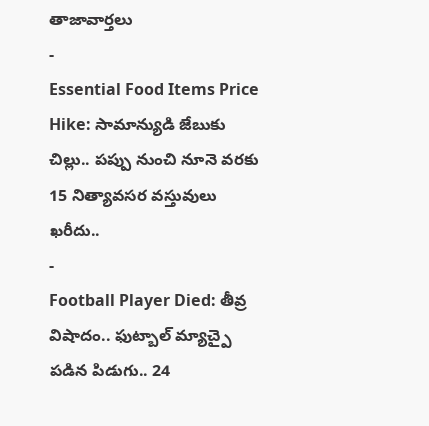తాజావార్తలు
-
Essential Food Items Price Hike: సామాన్యుడి జేబుకు చిల్లు.. పప్పు నుంచి నూనె వరకు 15 నిత్యావసర వస్తువులు ఖరీదు..
-
Football Player Died: తీవ్ర విషాదం.. ఫుట్బాల్ మ్యాచ్పై పడిన పిడుగు.. 24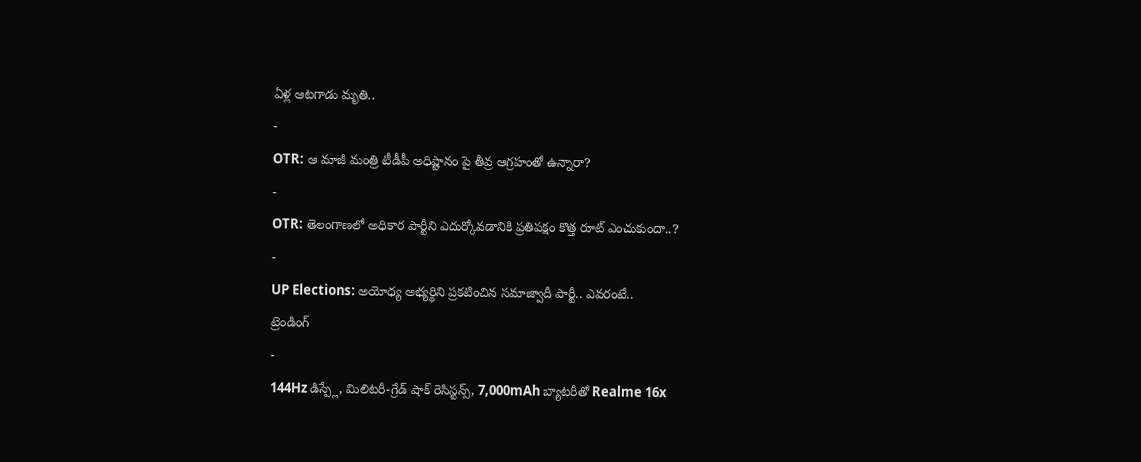ఏళ్ల ఆటగాడు మృతి..
-
OTR: ఆ మాజీ మంత్రి టీడీపీ అధిష్టానం పై తీవ్ర ఆగ్రహంతో ఉన్నారా?
-
OTR: తెలంగాణలో అధికార పార్టీని ఎదుర్కోవడానికి ప్రతిపక్షం కొత్త రూట్ ఎంచుకుందా..?
-
UP Elections: అయోధ్య అభ్యర్థిని ప్రకటించిన సమాజ్వాదీ పార్టీ.. ఎవరంటే..
ట్రెండింగ్
-
144Hz డిస్ప్లే, మిలిటరీ-గ్రేడ్ షాక్ రెసిస్టన్స్, 7,000mAh బ్యాటరీతో Realme 16x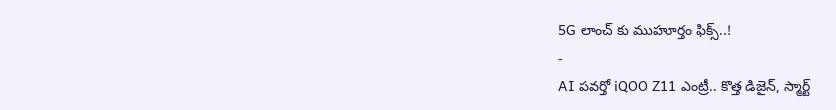5G లాంచ్ కు ముహూర్తం ఫిక్స్..!
-
AI పవర్తో iQOO Z11 ఎంట్రీ.. కొత్త డిజైన్, స్మార్ట్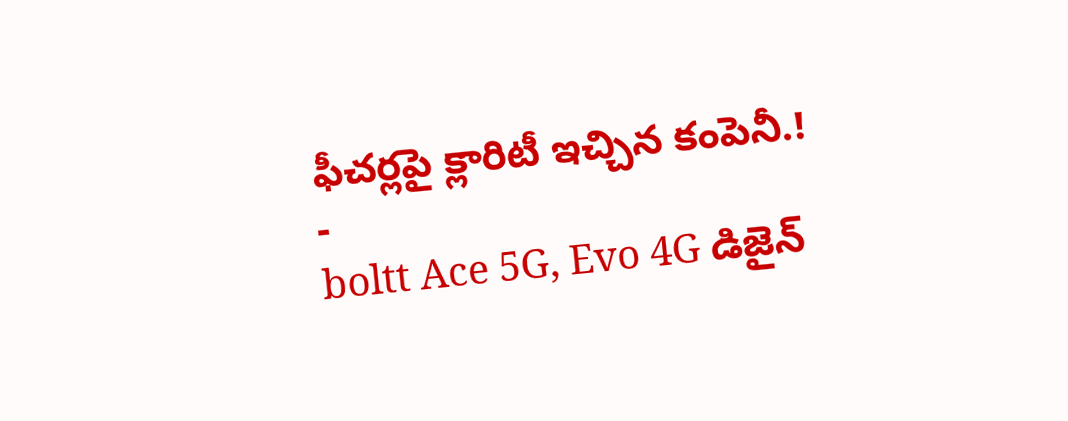ఫీచర్లపై క్లారిటీ ఇచ్చిన కంపెనీ.!
-
boltt Ace 5G, Evo 4G డిజైన్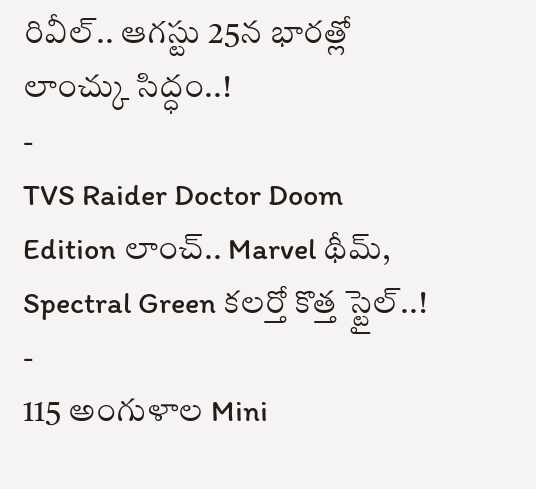రివీల్.. ఆగస్టు 25న భారత్లో లాంచ్కు సిద్ధం..!
-
TVS Raider Doctor Doom Edition లాంచ్.. Marvel థీమ్, Spectral Green కలర్తో కొత్త స్టైల్..!
-
115 అంగుళాల Mini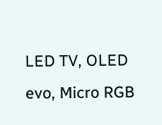LED TV, OLED evo, Micro RGB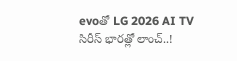evoతో LG 2026 AI TV సిరీస్ భారత్లో లాంచ్..!